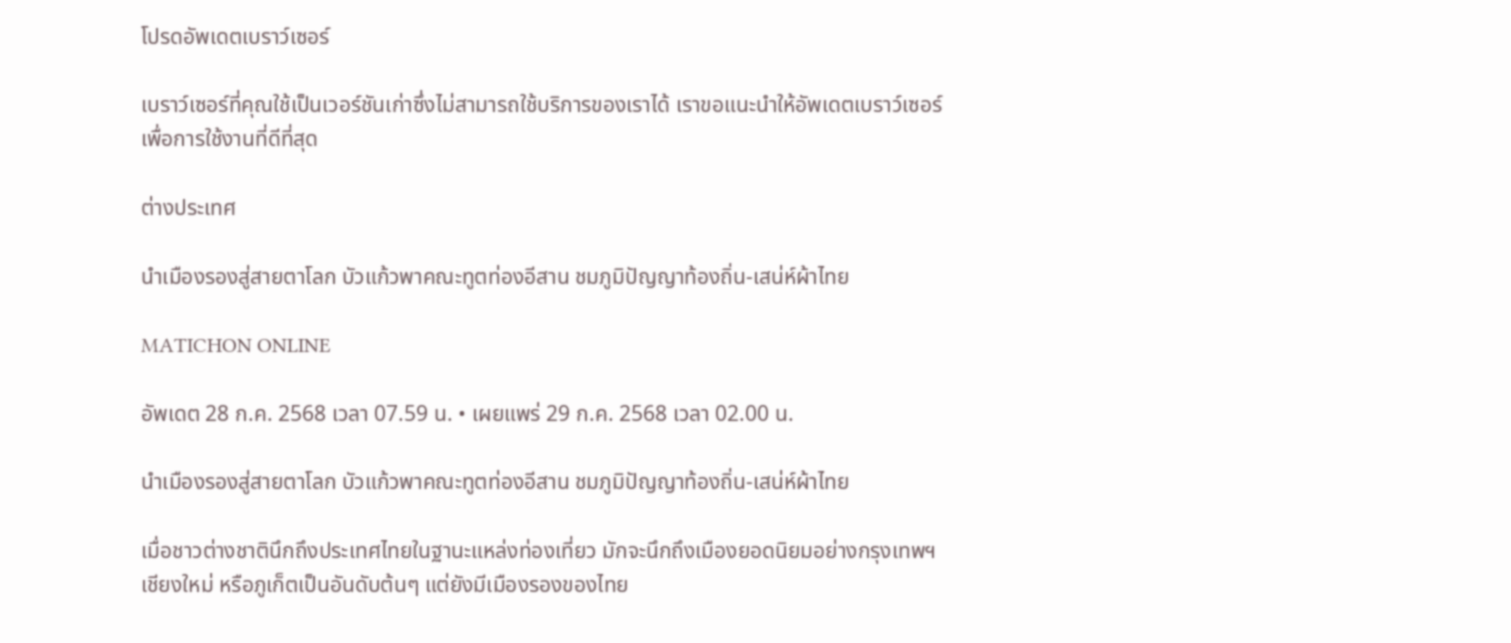โปรดอัพเดตเบราว์เซอร์

เบราว์เซอร์ที่คุณใช้เป็นเวอร์ชันเก่าซึ่งไม่สามารถใช้บริการของเราได้ เราขอแนะนำให้อัพเดตเบราว์เซอร์เพื่อการใช้งานที่ดีที่สุด

ต่างประเทศ

นำเมืองรองสู่สายตาโลก บัวแก้วพาคณะทูตท่องอีสาน ชมภูมิปัญญาท้องถิ่น-เสน่ห์ผ้าไทย

MATICHON ONLINE

อัพเดต 28 ก.ค. 2568 เวลา 07.59 น. • เผยแพร่ 29 ก.ค. 2568 เวลา 02.00 น.

นำเมืองรองสู่สายตาโลก บัวแก้วพาคณะทูตท่องอีสาน ชมภูมิปัญญาท้องถิ่น-เสน่ห์ผ้าไทย

เมื่อชาวต่างชาตินึกถึงประเทศไทยในฐานะแหล่งท่องเที่ยว มักจะนึกถึงเมืองยอดนิยมอย่างกรุงเทพฯ เชียงใหม่ หรือภูเก็ตเป็นอันดับต้นๆ แต่ยังมีเมืองรองของไทย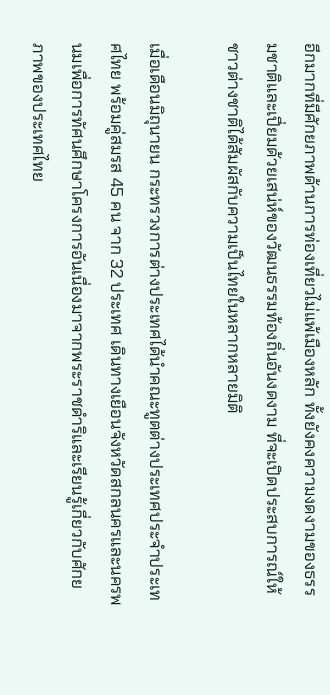อีกมากที่มีศักยภาพด้านการท่องเที่ยวไม่แพ้เมืองหลัก ทั้งยังคงความงดงามของธรรมชาติและเปี่ยมด้วยเสน่ห์ของวัฒนธรรมท้องถิ่นอันงดงาม ที่จะเปิดประสบการณ์ให้ชาวต่างชาติได้สัมผัสกับความเป็นไทยในหลากหลายมิติ

เมื่อเดือนมิถุนายน กระทรวงการต่างประเทศได้นำคณะทูตต่างประเทศประจำประเทศไทย พร้อมคู่สมรส 45 คน จาก 32 ประเทศ เดินทางเยือนจังหวัดสกลนครและนครพนมเพื่อการทัศนศึกษาโครงการอันเนื่องมาจากพระราชดำริและเรียนรู้เกี่ยวกับศักยภาพของประเทศไทย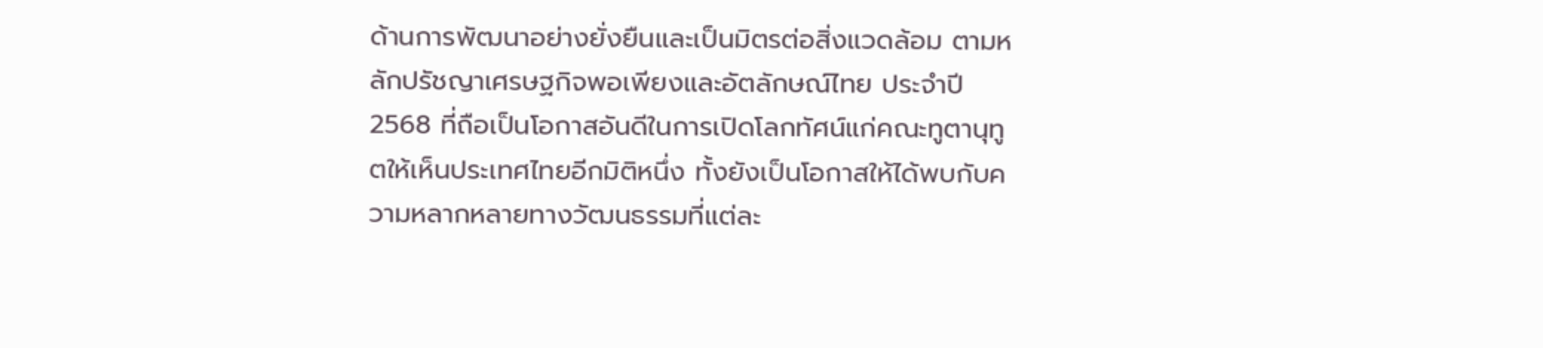ด้านการพัฒนาอย่างยั่งยืนและเป็นมิตรต่อสิ่งแวดล้อม ตามหลักปรัชญาเศรษฐกิจพอเพียงและอัตลักษณ์ไทย ประจำปี 2568 ที่ถือเป็นโอกาสอันดีในการเปิดโลกทัศน์แก่คณะทูตานุทูตให้เห็นประเทศไทยอีกมิติหนึ่ง ทั้งยังเป็นโอกาสให้ได้พบกับความหลากหลายทางวัฒนธรรมที่แต่ละ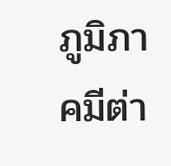ภูมิภาคมีต่า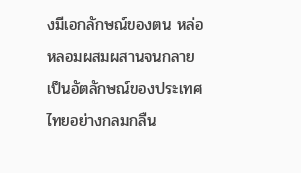งมีเอกลักษณ์ของตน หล่อหลอมผสมผสานจนกลายเป็นอัตลักษณ์ของประเทศไทยอย่างกลมกลืน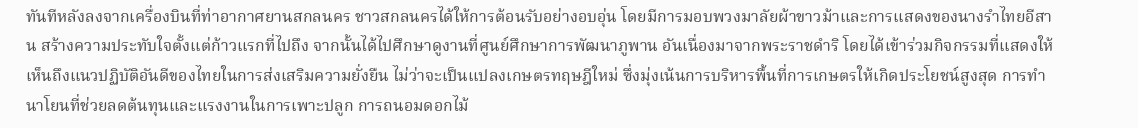ทันทีหลังลงจากเครื่องบินที่ท่าอากาศยานสกลนคร ชาวสกลนครได้ให้การต้อนรับอย่างอบอุ่น โดยมีการมอบพวงมาลัยผ้าขาวม้าและการแสดงของนางรำไทยอีสาน สร้างความประทับใจตั้งแต่ก้าวแรกที่ไปถึง จากนั้นได้ไปศึกษาดูงานที่ศูนย์ศึกษาการพัฒนาภูพาน อันเนื่องมาจากพระราชดำริ โดยได้เข้าร่วมกิจกรรมที่แสดงให้เห็นถึงแนวปฏิบัติอันดีของไทยในการส่งเสริมความยั่งยืน ไม่ว่าจะเป็นแปลงเกษตรทฤษฎีใหม่ ซึ่งมุ่งเน้นการบริหารพื้นที่การเกษตรให้เกิดประโยชน์สูงสุด การทำนาโยนที่ช่วยลดต้นทุนและแรงงานในการเพาะปลูก การถนอมดอกไม้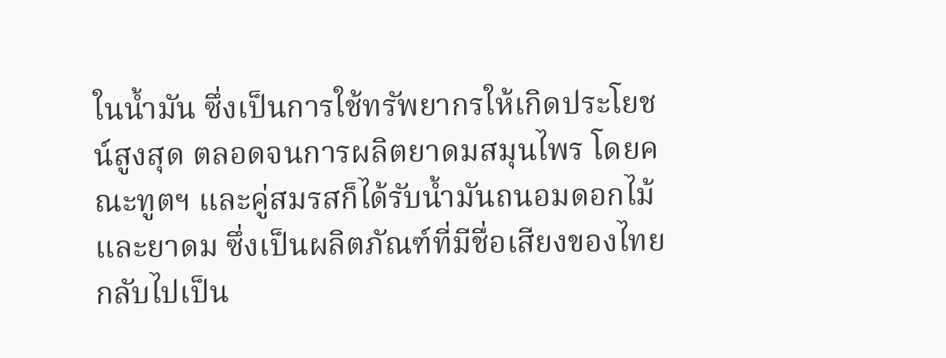ในน้ำมัน ซึ่งเป็นการใช้ทรัพยากรให้เกิดประโยชน์สูงสุด ตลอดจนการผลิตยาดมสมุนไพร โดยคณะทูตฯ และคู่สมรสก็ได้รับน้ำมันถนอมดอกไม้และยาดม ซึ่งเป็นผลิตภัณฑ์ที่มีชื่อเสียงของไทย กลับไปเป็น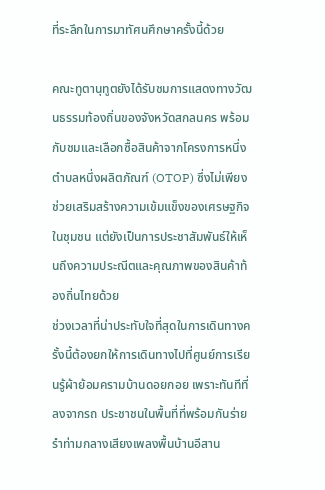ที่ระลึกในการมาทัศนศึกษาครั้งนี้ด้วย

คณะทูตานุทูตยังได้รับชมการแสดงทางวัฒนธรรมท้องถิ่นของจังหวัดสกลนคร พร้อมกับชมและเลือกซื้อสินค้าจากโครงการหนึ่งตำบลหนึ่งผลิตภัณฑ์ (OTOP) ซึ่งไม่เพียงช่วยเสริมสร้างความเข้มแข็งของเศรษฐกิจในชุมชน แต่ยังเป็นการประชาสัมพันธ์ให้เห็นถึงความประณีตและคุณภาพของสินค้าท้องถิ่นไทยด้วย
ช่วงเวลาที่น่าประทับใจที่สุดในการเดินทางครั้งนี้ต้องยกให้การเดินทางไปที่ศูนย์การเรียนรู้ผ้าย้อมครามบ้านดอยกอย เพราะทันทีที่ลงจากรถ ประชาชนในพื้นที่ที่พร้อมกันร่ายรำท่ามกลางเสียงเพลงพื้นบ้านอีสาน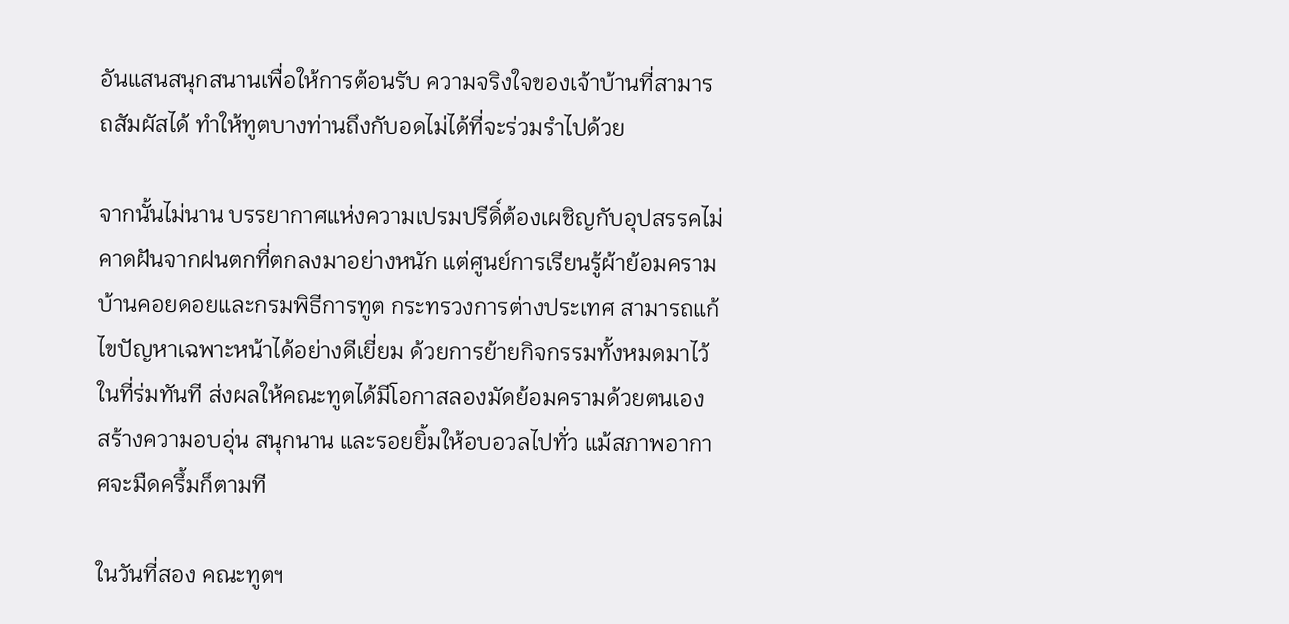อันแสนสนุกสนานเพื่อให้การต้อนรับ ความจริงใจของเจ้าบ้านที่สามารถสัมผัสได้ ทำให้ทูตบางท่านถึงกับอดไม่ได้ที่จะร่วมรำไปด้วย

จากนั้นไม่นาน บรรยากาศแห่งความเปรมปรีดิ์ต้องเผชิญกับอุปสรรคไม่คาดฝันจากฝนตกที่ตกลงมาอย่างหนัก แต่ศูนย์การเรียนรู้ผ้าย้อมครามบ้านคอยดอยและกรมพิธีการทูต กระทรวงการต่างประเทศ สามารถแก้ไขปัญหาเฉพาะหน้าได้อย่างดีเยี่ยม ด้วยการย้ายกิจกรรมทั้งหมดมาไว้ในที่ร่มทันที ส่งผลให้คณะทูตได้มีโอกาสลองมัดย้อมครามด้วยตนเอง สร้างความอบอุ่น สนุกนาน และรอยยิ้มให้อบอวลไปทั่ว แม้สภาพอากาศจะมืดครึ้มก็ตามที

ในวันที่สอง คณะทูตฯ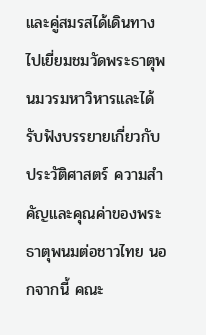และคู่สมรสได้เดินทางไปเยี่ยมชมวัดพระธาตุพนมวรมหาวิหารและได้รับฟังบรรยายเกี่ยวกับประวัติศาสตร์ ความสำคัญและคุณค่าของพระธาตุพนมต่อชาวไทย นอกจากนี้ คณะ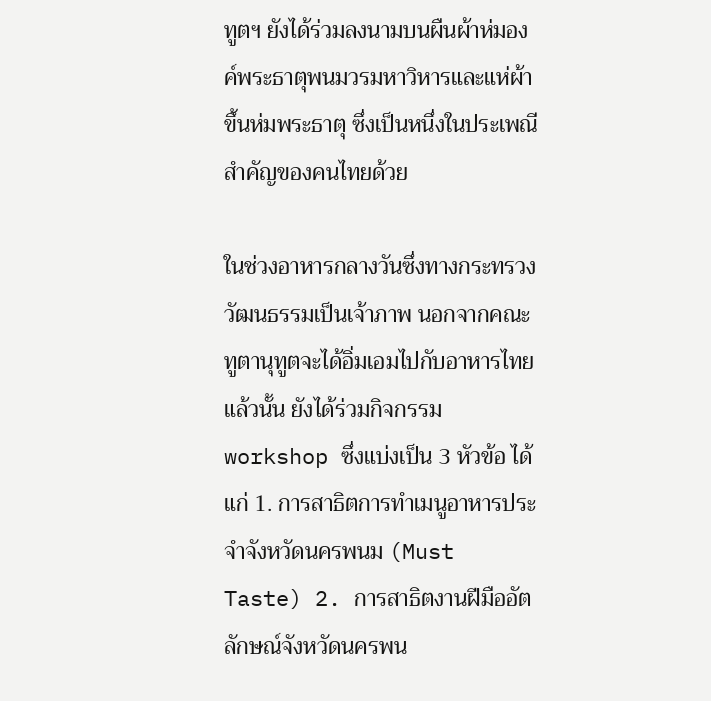ทูตฯ ยังได้ร่วมลงนามบนผืนผ้าห่มองค์พระธาตุพนมวรมหาวิหารและแห่ผ้าขึ้นห่มพระธาตุ ซึ่งเป็นหนึ่งในประเพณีสำคัญของคนไทยด้วย

ในช่วงอาหารกลางวันซึ่งทางกระทรวงวัฒนธรรมเป็นเจ้าภาพ นอกจากคณะทูตานุทูตจะได้อิ่มเอมไปกับอาหารไทยแล้วนั้น ยังได้ร่วมกิจกรรม workshop ซึ่งแบ่งเป็น 3 หัวข้อ ได้แก่ 1. การสาธิตการทำเมนูอาหารประจำจังหวัดนครพนม (Must Taste) 2. การสาธิตงานฝีมืออัตลักษณ์จังหวัดนครพน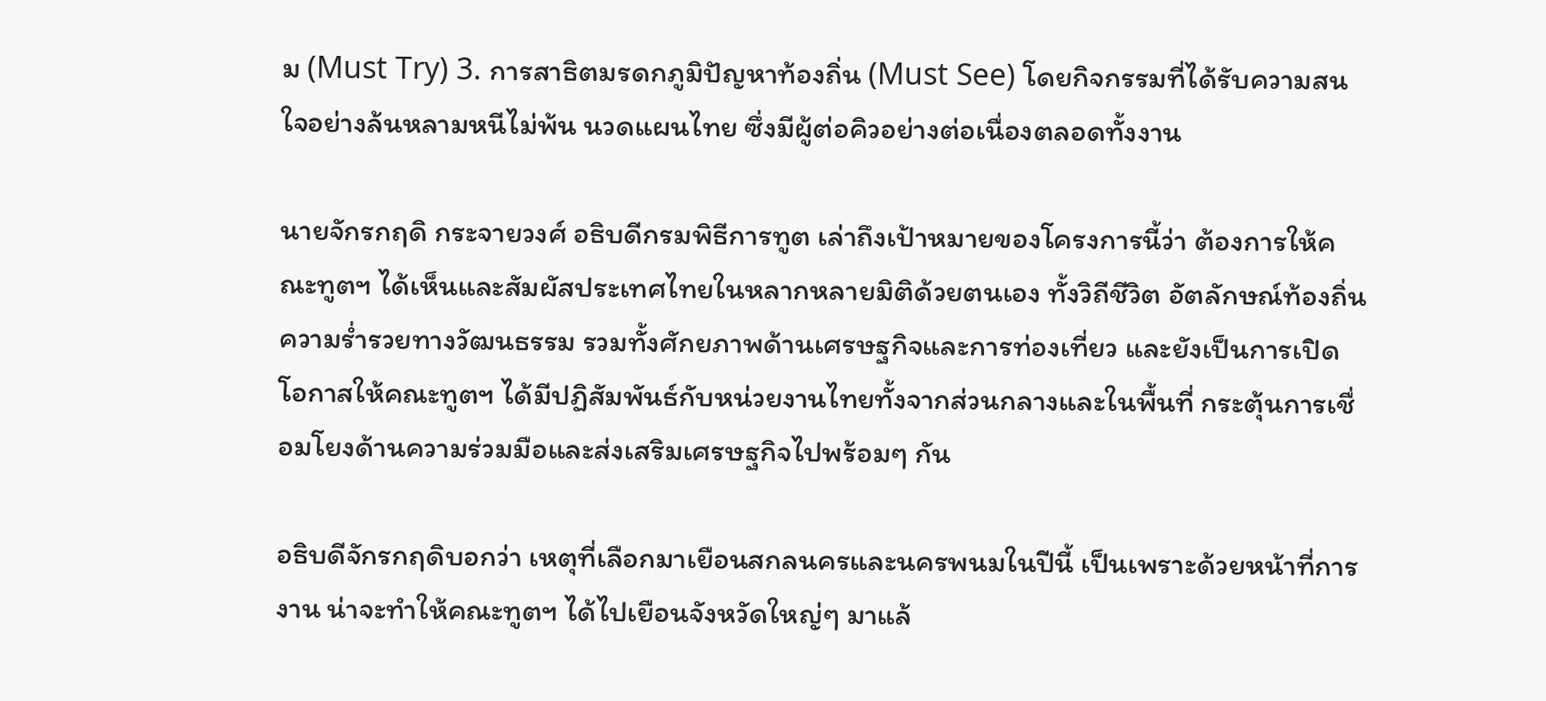ม (Must Try) 3. การสาธิตมรดกภูมิปัญหาท้องถิ่น (Must See) โดยกิจกรรมที่ได้รับความสนใจอย่างล้นหลามหนีไม่พ้น นวดแผนไทย ซึ่งมีผู้ต่อคิวอย่างต่อเนื่องตลอดทั้งงาน

นายจักรกฤดิ กระจายวงศ์ อธิบดีกรมพิธีการทูต เล่าถึงเป้าหมายของโครงการนี้ว่า ต้องการให้คณะทูตฯ ได้เห็นและสัมผัสประเทศไทยในหลากหลายมิติด้วยตนเอง ทั้งวิถีชีวิต อัตลักษณ์ท้องถิ่น ความร่ำรวยทางวัฒนธรรม รวมทั้งศักยภาพด้านเศรษฐกิจและการท่องเที่ยว และยังเป็นการเปิดโอกาสให้คณะทูตฯ ได้มีปฏิสัมพันธ์กับหน่วยงานไทยทั้งจากส่วนกลางและในพื้นที่ กระตุ้นการเชื่อมโยงด้านความร่วมมือและส่งเสริมเศรษฐกิจไปพร้อมๆ กัน

อธิบดีจักรกฤดิบอกว่า เหตุที่เลือกมาเยือนสกลนครและนครพนมในปีนี้ เป็นเพราะด้วยหน้าที่การงาน น่าจะทำให้คณะทูตฯ ได้ไปเยือนจังหวัดใหญ่ๆ มาแล้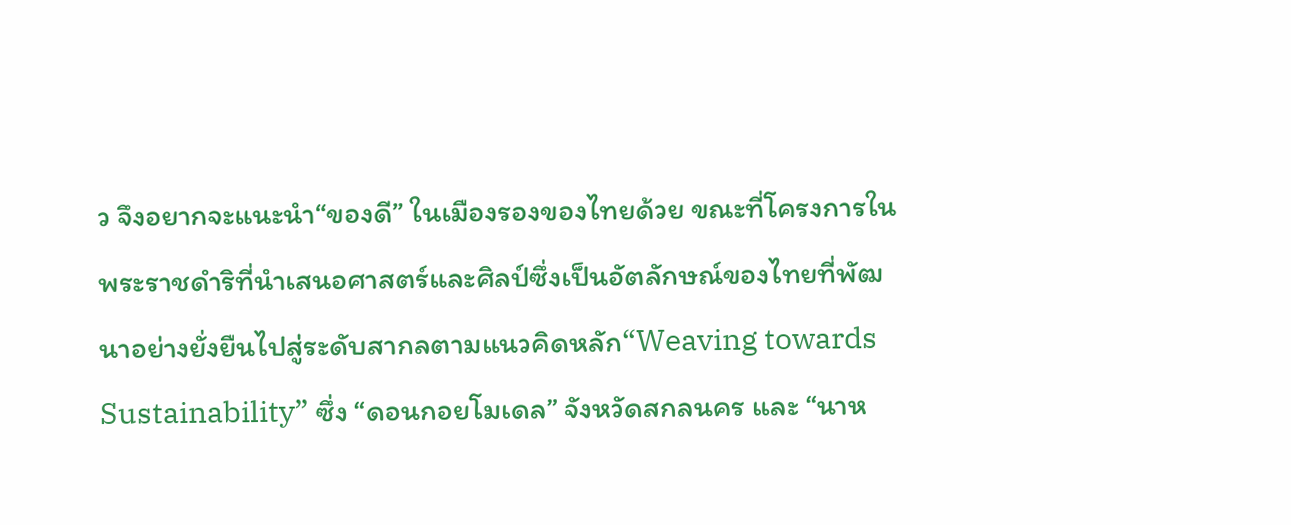ว จึงอยากจะแนะนำ“ของดี” ในเมืองรองของไทยด้วย ขณะที่โครงการในพระราชดำริที่นำเสนอศาสตร์และศิลป์ซึ่งเป็นอัตลักษณ์ของไทยที่พัฒนาอย่างยั่งยืนไปสู่ระดับสากลตามแนวคิดหลัก“Weaving towards Sustainability” ซึ่ง “ดอนกอยโมเดล” จังหวัดสกลนคร และ “นาห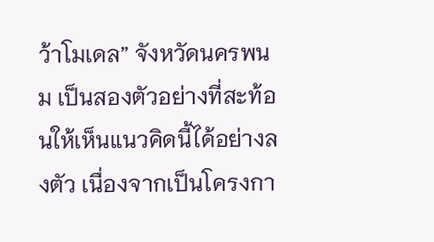ว้าโมเดล” จังหวัดนครพนม เป็นสองตัวอย่างที่สะท้อนให้เห็นแนวคิดนี้ได้อย่างลงตัว เนื่องจากเป็นโครงกา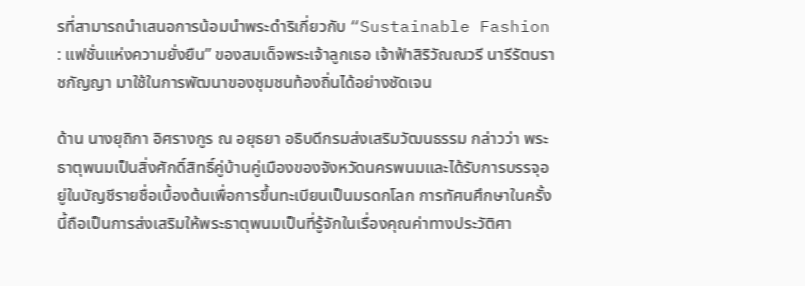รที่สามารถนำเสนอการน้อมนำพระดำริเกี่ยวกับ “Sustainable Fashion : แฟชั่นแห่งความยั่งยืน” ของสมเด็จพระเจ้าลูกเธอ เจ้าฟ้าสิริวัณณวรี นารีรัตนราชกัญญา มาใช้ในการพัฒนาของชุมชนท้องถิ่นได้อย่างชัดเจน

ด้าน นางยุถิกา อิศรางกูร ณ อยุธยา อธิบดีกรมส่งเสริมวัฒนธรรม กล่าวว่า พระธาตุพนมเป็นสิ่งศักดิ์สิทธิ์คู่บ้านคู่เมืองของจังหวัดนครพนมและได้รับการบรรจุอยู่ในบัญชีรายชื่อเบื้องต้นเพื่อการขึ้นทะเบียนเป็นมรดกโลก การทัศนศึกษาในครั้งนี้ถือเป็นการส่งเสริมให้พระธาตุพนมเป็นที่รู้จักในเรื่องคุณค่าทางประวัติศา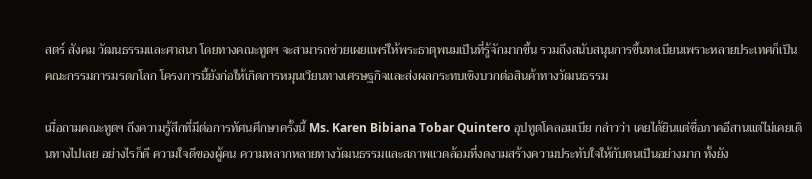สตร์ สังคม วัฒนธรรมและศาสนา โดยทางคณะทูตฯ จะสามารถช่วยเผยแพร่ให้พระธาตุพนมเป็นที่รู้จักมากขึ้น รวมถึงสนับสนุนการขึ้นทะเบียนเพราะหลายประเทศก็เป็นคณะกรรมการมรดกโลก โครงการนี้ยังก่อให้เกิดการหมุนเวียนทางเศรษฐกิจและส่งผลกระทบเชิงบวกต่อสินค้าทางวัฒนธรรม

เมื่อถามคณะทูตฯ ถึงความรู้สึกที่มีต่อการทัศนศึกษาครั้งนี้ Ms. Karen Bibiana Tobar Quintero อุปทูตโคลอมเบีย กล่าวว่า เคยได้ยินแต่ชื่อภาคอีสานแต่ไม่เคยเดินทางไปเลย อย่างไรก็ดี ความใจดีของผู้คน ความหลากหลายทางวัฒนธรรมและสภาพแวดล้อมที่งดงามสร้างความประทับใจให้กับตนเป็นอย่างมาก ทั้งยัง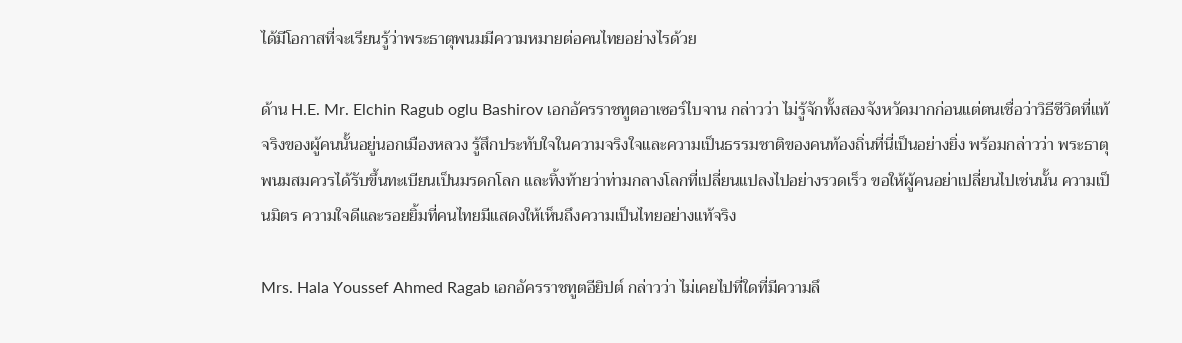ได้มีโอกาสที่จะเรียนรู้ว่าพระธาตุพนมมีความหมายต่อคนไทยอย่างไรด้วย

ด้าน H.E. Mr. Elchin Ragub oglu Bashirov เอกอัครราชทูตอาเซอร์ไบจาน กล่าวว่า ไม่รู้จักทั้งสองจังหวัดมากก่อนแต่ตนเชื่อว่าวิธีชีวิตที่แท้จริงของผู้คนนั้นอยู่นอกเมืองหลวง รู้สึกประทับใจในความจริงใจและความเป็นธรรมชาติของคนท้องถิ่นที่นี่เป็นอย่างยิ่ง พร้อมกล่าวว่า พระธาตุพนมสมควรได้รับขึ้นทะเบียนเป็นมรดกโลก และทิ้งท้ายว่าท่ามกลางโลกที่เปลี่ยนแปลงไปอย่างรวดเร็ว ขอให้ผู้คนอย่าเปลี่ยนไปเช่นนั้น ความเป็นมิตร ความใจดีและรอยยิ้มที่คนไทยมีแสดงให้เห็นถึงความเป็นไทยอย่างแท้จริง

Mrs. Hala Youssef Ahmed Ragab เอกอัครราชทูตอียิปต์ กล่าวว่า ไม่เคยไปที่ใดที่มีความลึ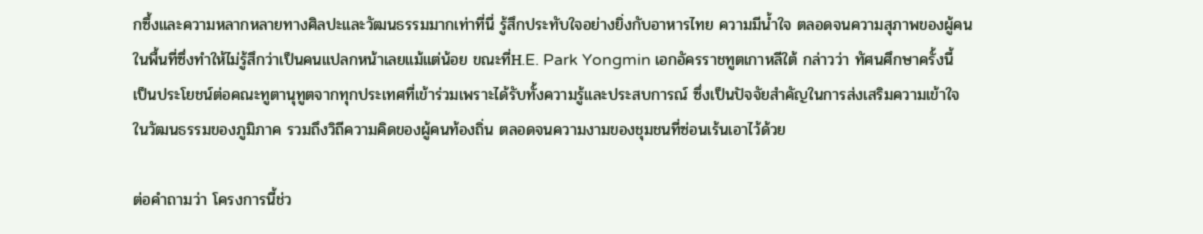กซึ้งและความหลากหลายทางศิลปะและวัฒนธรรมมากเท่าที่นี่ รู้สึกประทับใจอย่างยิ่งกับอาหารไทย ความมีน้ำใจ ตลอดจนความสุภาพของผู้คนในพื้นที่ซึ่งทำให้ไม่รู้สึกว่าเป็นคนแปลกหน้าเลยแม้แต่น้อย ขณะที่H.E. Park Yongmin เอกอัครราชทูตเกาหลีใต้ กล่าวว่า ทัศนศึกษาครั้งนี้เป็นประโยชน์ต่อคณะทูตานุทูตจากทุกประเทศที่เข้าร่วมเพราะได้รับทั้งความรู้และประสบการณ์ ซึ่งเป็นปัจจัยสำคัญในการส่งเสริมความเข้าใจในวัฒนธรรมของภูมิภาค รวมถึงวิถีความคิดของผู้คนท้องถิ่น ตลอดจนความงามของชุมชนที่ซ่อนเร้นเอาไว้ด้วย

ต่อคำถามว่า โครงการนี้ช่ว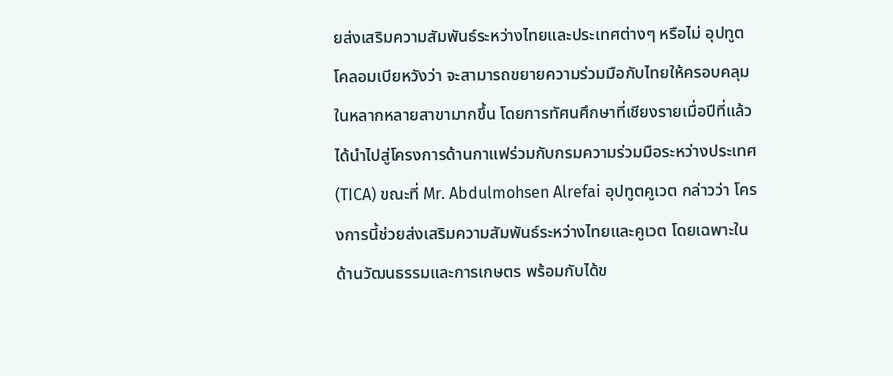ยส่งเสริมความสัมพันธ์ระหว่างไทยและประเทศต่างๆ หรือไม่ อุปทูตโคลอมเบียหวังว่า จะสามารถขยายความร่วมมือกับไทยให้ครอบคลุมในหลากหลายสาขามากขึ้น โดยการทัศนศึกษาที่เชียงรายเมื่อปีที่แล้ว ได้นำไปสู่โครงการด้านกาแฟร่วมกับกรมความร่วมมือระหว่างประเทศ (TICA) ขณะที่ Mr. Abdulmohsen Alrefai อุปทูตคูเวต กล่าวว่า โครงการนี้ช่วยส่งเสริมความสัมพันธ์ระหว่างไทยและคูเวต โดยเฉพาะในด้านวัฒนธรรมและการเกษตร พร้อมกับได้ข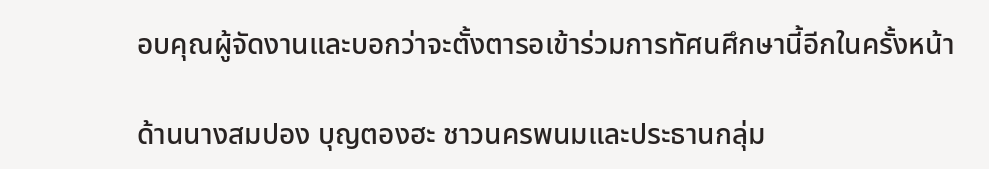อบคุณผู้จัดงานและบอกว่าจะตั้งตารอเข้าร่วมการทัศนศึกษานี้อีกในครั้งหน้า

ด้านนางสมปอง บุญตองฮะ ชาวนครพนมและประธานกลุ่ม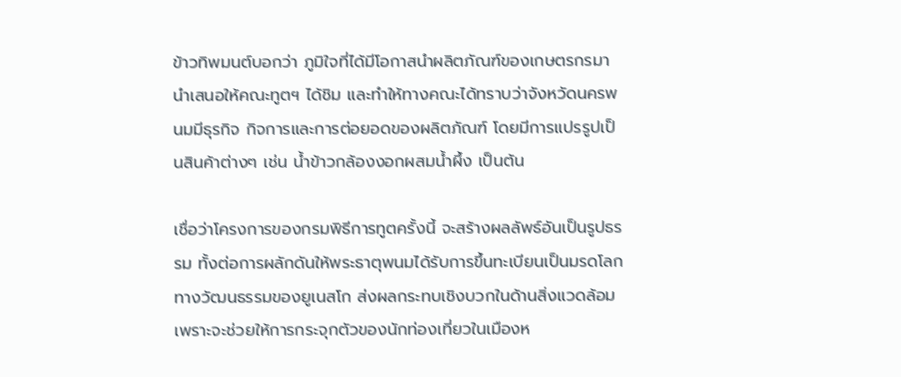ข้าวทิพมนต์บอกว่า ภูมิใจที่ได้มีโอกาสนำผลิตภัณฑ์ของเกษตรกรมานำเสนอให้คณะทูตฯ ได้ชิม และทำให้ทางคณะได้ทราบว่าจังหวัดนครพนมมีธุรกิจ กิจการและการต่อยอดของผลิตภัณฑ์ โดยมีการแปรรูปเป็นสินค้าต่างๆ เช่น น้ำข้าวกล้องงอกผสมน้ำผึ้ง เป็นต้น

เชื่อว่าโครงการของกรมพิธีการทูตครั้งนี้ จะสร้างผลลัพธ์อันเป็นรูปธรรม ทั้งต่อการผลักดันให้พระธาตุพนมได้รับการขึ้นทะเบียนเป็นมรดโลกทางวัฒนธรรมของยูเนสโก ส่งผลกระทบเชิงบวกในด้านสิ่งแวดล้อมเพราะจะช่วยให้การกระจุกตัวของนักท่องเที่ยวในเมืองห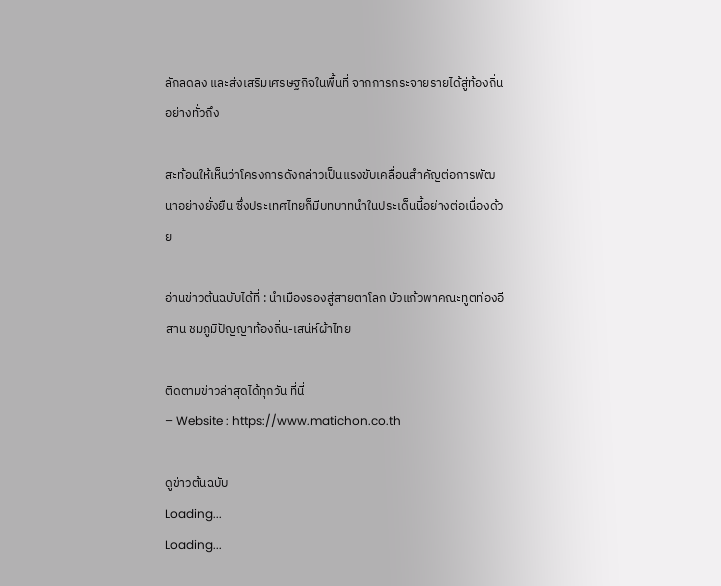ลักลดลง และส่งเสริมเศรษฐกิจในพื้นที่ จากการกระจายรายได้สู่ท้องถิ่นอย่างทั่วถึง

สะท้อนให้เห็นว่าโครงการดังกล่าวเป็นแรงขับเคลื่อนสำคัญต่อการพัฒนาอย่างยั่งยืน ซึ่งประเทศไทยก็มีบทบาทนำในประเด็นนี้อย่างต่อเนื่องด้วย

อ่านข่าวต้นฉบับได้ที่ : นำเมืองรองสู่สายตาโลก บัวแก้วพาคณะทูตท่องอีสาน ชมภูมิปัญญาท้องถิ่น-เสน่ห์ผ้าไทย

ติดตามข่าวล่าสุดได้ทุกวัน ที่นี่
– Website : https://www.matichon.co.th

ดูข่าวต้นฉบับ
Loading...
Loading...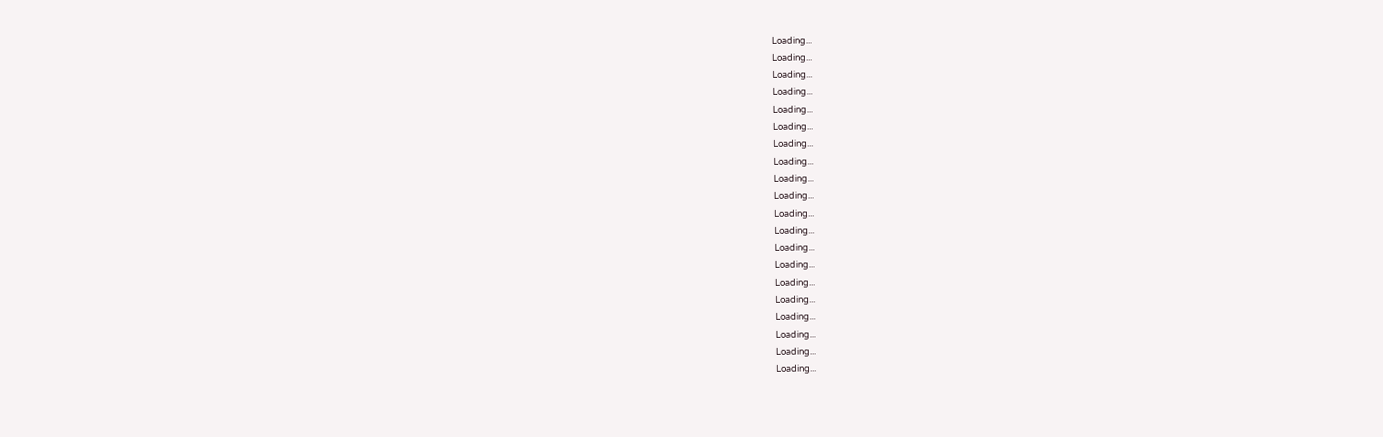Loading...
Loading...
Loading...
Loading...
Loading...
Loading...
Loading...
Loading...
Loading...
Loading...
Loading...
Loading...
Loading...
Loading...
Loading...
Loading...
Loading...
Loading...
Loading...
Loading...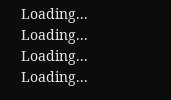Loading...
Loading...
Loading...
Loading...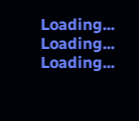Loading...
Loading...
Loading...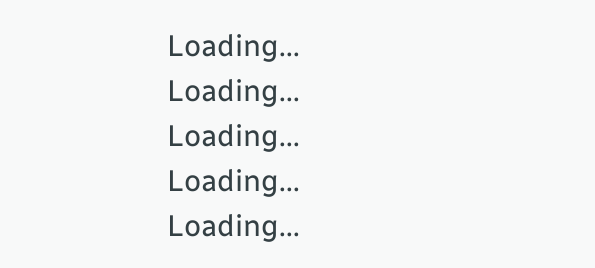Loading...
Loading...
Loading...
Loading...
Loading...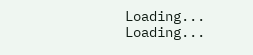Loading...
Loading...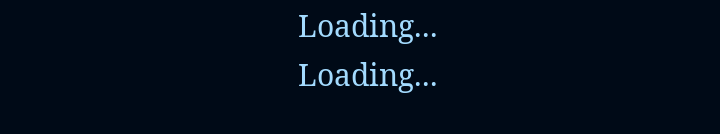Loading...
Loading...